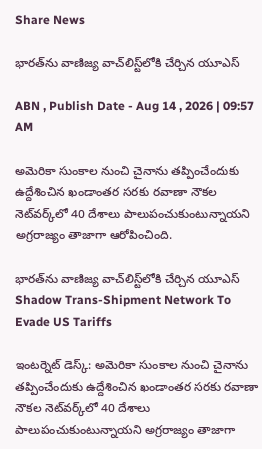Share News

భారత్‌ను వాణిజ్య వాచ్‌లిస్ట్‌లోకి చేర్చిన యూఎస్

ABN , Publish Date - Aug 14 , 2026 | 09:57 AM

అమెరికా సుంకాల నుంచి చైనాను తప్పించేందుకు ఉద్దేశించిన ఖండాంతర సరకు రవాణా నౌకల నెట్‌వర్క్‌లో 40 దేశాలు పాలుపంచుకుంటున్నాయని అగ్రరాజ్యం తాజాగా ఆరోపించింది.

భారత్‌ను వాణిజ్య వాచ్‌లిస్ట్‌లోకి చేర్చిన యూఎస్
Shadow Trans-Shipment Network To Evade US Tariffs

ఇంటర్నెట్ డెస్క్: అమెరికా సుంకాల నుంచి చైనాను తప్పించేందుకు ఉద్దేశించిన ఖండాంతర సరకు రవాణా నౌకల నెట్‌వర్క్‌లో 40 దేశాలు పాలుపంచుకుంటున్నాయని అగ్రరాజ్యం తాజాగా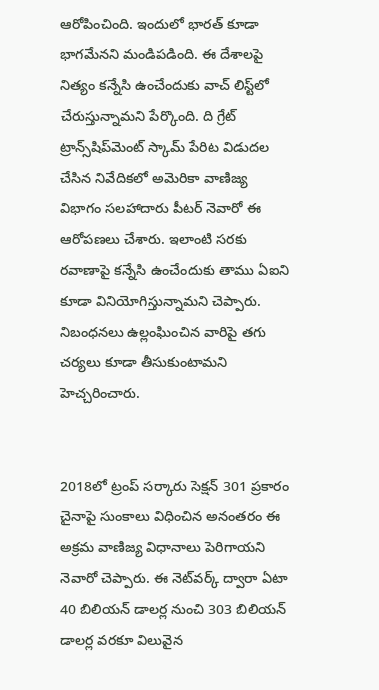ఆరోపించింది. ఇందులో భారత్‌ కూడా భాగమేనని మండిపడింది. ఈ దేశాలపై నిత్యం కన్నేసి ఉంచేందుకు వాచ్‌ లిస్ట్‌లో చేరుస్తున్నామని పేర్కొంది. ది గ్రేట్ ట్రాన్స్‌షిప్‌మెంట్ స్కామ్ పేరిట విడుదల చేసిన నివేదికలో అమెరికా వాణిజ్య విభాగం సలహాదారు పీటర్ నెవారో ఈ ఆరోపణలు చేశారు. ఇలాంటి సరకు రవాణాపై కన్నేసి ఉంచేందుకు తాము ఏఐని కూడా వినియోగిస్తున్నామని చెప్పారు. నిబంధనలు ఉల్లంఘించిన వారిపై తగు చర్యలు కూడా తీసుకుంటామని హెచ్చరించారు.


2018లో ట్రంప్ సర్కారు సెక్షన్ 301 ప్రకారం చైనాపై సుంకాలు విధించిన అనంతరం ఈ అక్రమ వాణిజ్య విధానాలు పెరిగాయని నెవారో చెప్పారు. ఈ నెట్‌వర్క్ ద్వారా ఏటా 40 బిలియన్ డాలర్ల నుంచి 303 బిలియన్ డాలర్ల వరకూ విలువైన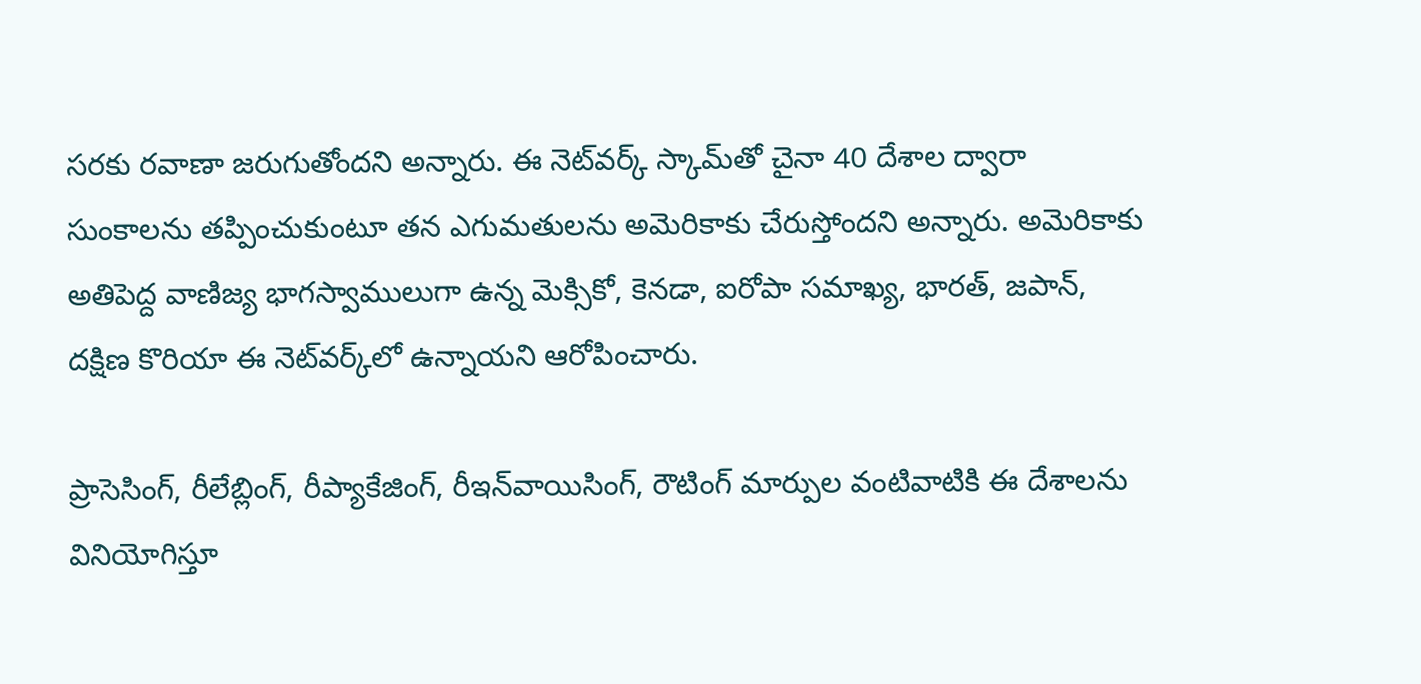సరకు రవాణా జరుగుతోందని అన్నారు. ఈ నెట్‌వర్క్ స్కామ్‌తో చైనా 40 దేశాల ద్వారా సుంకాలను తప్పించుకుంటూ తన ఎగుమతులను అమెరికాకు చేరుస్తోందని అన్నారు. అమెరికాకు అతిపెద్ద వాణిజ్య భాగస్వాములుగా ఉన్న మెక్సికో, కెనడా, ఐరోపా సమాఖ్య, భారత్, జపాన్, దక్షిణ కొరియా ఈ నెట్‌వర్క్‌లో ఉన్నాయని ఆరోపించారు.

ప్రాసెసింగ్, రీలేబ్లింగ్, రీప్యాకేజింగ్, రీఇన్‌వాయిసింగ్, రౌటింగ్ మార్పుల వంటివాటికి ఈ దేశాలను వినియోగిస్తూ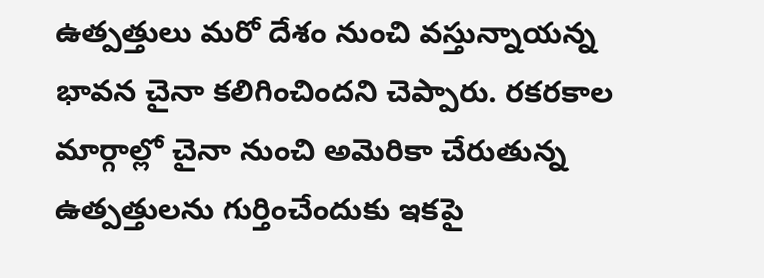ఉత్పత్తులు మరో దేశం నుంచి వస్తున్నాయన్న భావన చైనా కలిగించిందని చెప్పారు. రకరకాల మార్గాల్లో చైనా నుంచి అమెరికా చేరుతున్న ఉత్పత్తులను గుర్తించేందుకు ఇకపై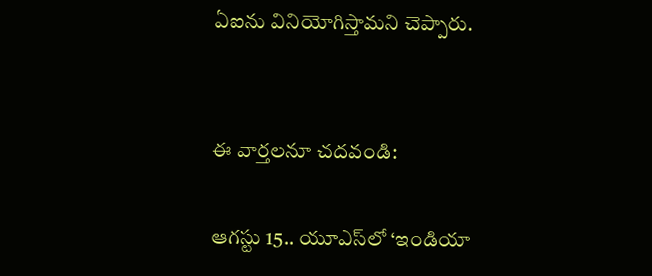ఏఐను వినియోగిస్తామని చెప్పారు.


ఈ వార్తలనూ చదవండి:

ఆగస్టు 15.. యూఎస్‌లో ‘ఇండియా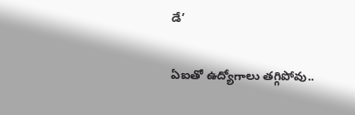డే’

ఏఐతో ఉద్యోగాలు తగ్గిపోవు..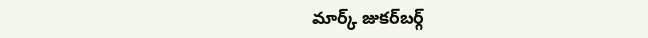మార్క్ జుకర్‌బర్గ్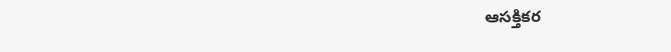ఆసక్తికర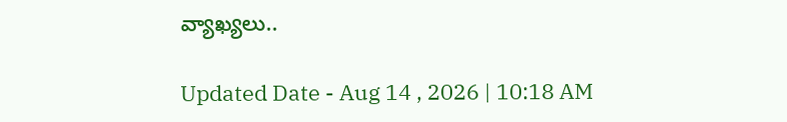వ్యాఖ్యలు..

Updated Date - Aug 14 , 2026 | 10:18 AM